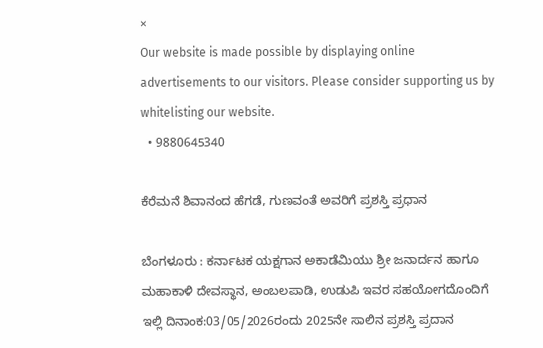×
Our website is made possible by displaying online advertisements to our visitors. Please consider supporting us by whitelisting our website.
  • 9880645340

ಕೆರೆಮನೆ ಶಿವಾನಂದ ಹೆಗಡೆ, ಗುಣವಂತೆ ಅವರಿಗೆ ಪ್ರಶಸ್ತಿ ಪ್ರಧಾನ

ಬೆಂಗಳೂರು : ಕರ್ನಾಟಕ ಯಕ್ಷಗಾನ ಅಕಾಡೆಮಿಯು ಶ್ರೀ ಜನಾರ್ದನ ಹಾಗೂ ಮಹಾಕಾಳಿ ದೇವಸ್ಥಾನ, ಅಂಬಲಪಾಡಿ, ಉಡುಪಿ ಇವರ ಸಹಯೋಗದೊಂದಿಗೆ ಇಲ್ಲಿ ದಿನಾಂಕ:03/05/2026ರಂದು 2025ನೇ ಸಾಲಿನ ಪ್ರಶಸ್ತಿ ಪ್ರದಾನ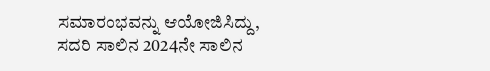ಸಮಾರಂಭವನ್ನು ಆಯೋಜಿಸಿದ್ದು, ಸದರಿ ಸಾಲಿನ 2024ನೇ ಸಾಲಿನ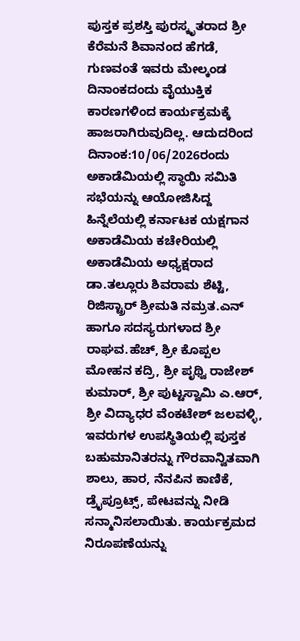ಪುಸ್ತಕ ಪ್ರಶಸ್ತಿ ಪುರಸ್ಕೃತರಾದ ಶ್ರೀ ಕೆರೆಮನೆ ಶಿವಾನಂದ ಹೆಗಡೆ, ಗುಣವಂತೆ ಇವರು ಮೇಲ್ಕಂಡ ದಿನಾಂಕದಂದು ವೈಯುಕ್ತಿಕ ಕಾರಣಗಳಿಂದ ಕಾರ್ಯಕ್ರಮಕ್ಕೆ ಹಾಜರಾಗಿರುವುದಿಲ್ಲ. ಆದುದರಿಂದ ದಿನಾಂಕ:10/06/2026ರಂದು ಅಕಾಡೆಮಿಯಲ್ಲಿ ಸ್ಥಾಯಿ ಸಮಿತಿ ಸಭೆಯನ್ನು ಆಯೋಜಿಸಿದ್ದ ಹಿನ್ನೆಲೆಯಲ್ಲಿ ಕರ್ನಾಟಕ ಯಕ್ಷಗಾನ ಅಕಾಡೆಮಿಯ ಕಚೇರಿಯಲ್ಲಿ ಅಕಾಡೆಮಿಯ ಅಧ್ಯಕ್ಷರಾದ ಡಾ.ತಲ್ಲೂರು ಶಿವರಾಮ ಶೆಟ್ಟಿ, ರಿಜಿಸ್ಟ್ರಾರ್‌ ಶ್ರೀಮತಿ ನಮ್ರತ.ಎನ್ ಹಾಗೂ ಸದಸ್ಯರುಗಳಾದ ಶ್ರೀ ರಾಘವ.ಹೆಚ್‌, ಶ್ರೀ ಕೊಪ್ಪಲ ಮೋಹನ ಕದ್ರಿ, ಶ್ರೀ ಪೃಥ್ವಿ ರಾಜೇಶ್‌ ಕುಮಾರ್‌, ಶ್ರೀ ಪುಟ್ಟಸ್ವಾಮಿ ಎ.ಆರ್, ಶ್ರೀ ವಿದ್ಯಾಧರ ವೆಂಕಟೇಶ್‌ ಜಲವಳ್ಳಿ, ಇವರುಗಳ ಉಪಸ್ಥಿತಿಯಲ್ಲಿ ಪುಸ್ತಕ ಬಹುಮಾನಿತರನ್ನು ಗೌರವಾನ್ವಿತವಾಗಿ ಶಾಲು, ಹಾರ, ನೆನಪಿನ ಕಾಣಿಕೆ, ಡ್ರೈಪ್ರೂಟ್ಸ್‌, ಪೇಟವನ್ನು ನೀಡಿ ಸನ್ಮಾನಿಸಲಾಯಿತು. ಕಾರ್ಯಕ್ರಮದ ನಿರೂಪಣೆಯನ್ನು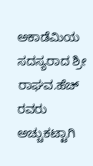ಅಕಾಡೆಮಿಯ ಸದಸ್ಯರಾದ ಶ್ರೀ ರಾಘವ.ಹೆಚ್‌ ರವರು ಅಚ್ಚುಕಟ್ಟಾಗಿ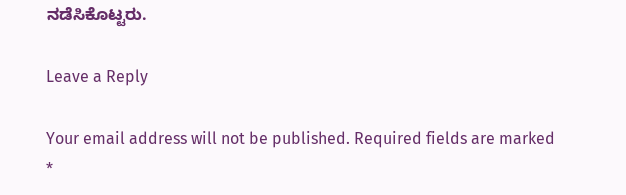ನಡೆಸಿಕೊಟ್ಟರು.

Leave a Reply

Your email address will not be published. Required fields are marked *